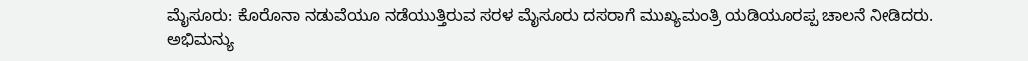ಮೈಸೂರು: ಕೊರೊನಾ ನಡುವೆಯೂ ನಡೆಯುತ್ತಿರುವ ಸರಳ ಮೈಸೂರು ದಸರಾಗೆ ಮುಖ್ಯಮಂತ್ರಿ ಯಡಿಯೂರಪ್ಪ ಚಾಲನೆ ನೀಡಿದರು.
ಅಭಿಮನ್ಯು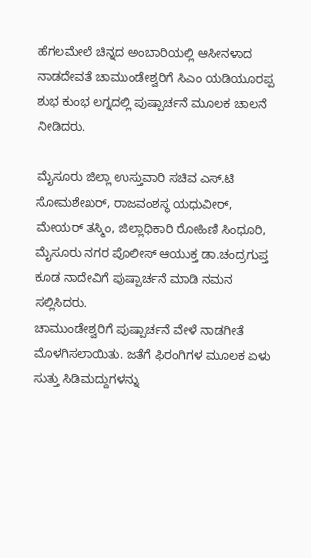ಹೆಗಲಮೇಲೆ ಚಿನ್ನದ ಅಂಬಾರಿಯಲ್ಲಿ ಆಸೀನಳಾದ ನಾಡದೇವತೆ ಚಾಮುಂಡೇಶ್ವರಿಗೆ ಸಿಎಂ ಯಡಿಯೂರಪ್ಪ ಶುಭ ಕುಂಭ ಲಗ್ನದಲ್ಲಿ ಪುಷ್ಪಾರ್ಚನೆ ಮೂಲಕ ಚಾಲನೆ ನೀಡಿದರು.

ಮೈಸೂರು ಜಿಲ್ಲಾ ಉಸ್ತುವಾರಿ ಸಚಿವ ಎಸ್.ಟಿ ಸೋಮಶೇಖರ್, ರಾಜವಂಶಸ್ಥ ಯಧುವೀರ್, ಮೇಯರ್ ತಸ್ಮಿಂ, ಜಿಲ್ಲಾಧಿಕಾರಿ ರೋಹಿಣಿ ಸಿಂಧೂರಿ, ಮೈಸೂರು ನಗರ ಪೊಲೀಸ್ ಆಯುಕ್ತ ಡಾ.ಚಂದ್ರಗುಪ್ತ ಕೂಡ ನಾದೇವಿಗೆ ಪುಷ್ಪಾರ್ಚನೆ ಮಾಡಿ ನಮನ ಸಲ್ಲಿಸಿದರು.
ಚಾಮುಂಡೇಶ್ವರಿಗೆ ಪುಷ್ಪಾರ್ಚನೆ ವೇಳೆ ನಾಡಗೀತೆ ಮೊಳಗಿಸಲಾಯಿತು. ಜತೆಗೆ ಫಿರಂಗಿಗಳ ಮೂಲಕ ಏಳು ಸುತ್ತು ಸಿಡಿಮದ್ದುಗಳನ್ನು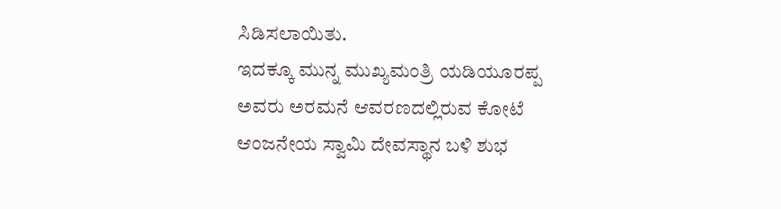ಸಿಡಿಸಲಾಯಿತು.
ಇದಕ್ಕೂ ಮುನ್ನ ಮುಖ್ಯಮಂತ್ರಿ ಯಡಿಯೂರಪ್ಪ ಅವರು ಅರಮನೆ ಆವರಣದಲ್ಲಿರುವ ಕೋಟೆ ಆಂಜನೇಯ ಸ್ವಾಮಿ ದೇವಸ್ಥಾನ ಬಳಿ ಶುಭ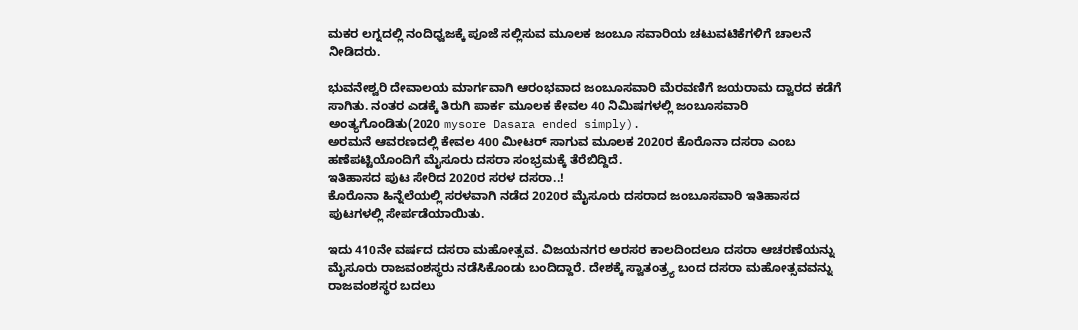ಮಕರ ಲಗ್ನದಲ್ಲಿ ನಂದಿಧ್ವಜಕ್ಕೆ ಪೂಜೆ ಸಲ್ಲಿಸುವ ಮೂಲಕ ಜಂಬೂ ಸವಾರಿಯ ಚಟುವಟಿಕೆಗಳಿಗೆ ಚಾಲನೆ ನೀಡಿದರು.

ಭುವನೇಶ್ವರಿ ದೇವಾಲಯ ಮಾರ್ಗವಾಗಿ ಆರಂಭವಾದ ಜಂಬೂಸವಾರಿ ಮೆರವಣಿಗೆ ಜಯರಾಮ ದ್ವಾರದ ಕಡೆಗೆ ಸಾಗಿತು. ನಂತರ ಎಡಕ್ಕೆ ತಿರುಗಿ ಪಾರ್ಕ ಮೂಲಕ ಕೇವಲ 40 ನಿಮಿಷಗಳಲ್ಲಿ ಜಂಬೂಸವಾರಿ ಅಂತ್ಯಗೊಂಡಿತು(2020 mysore Dasara ended simply).
ಅರಮನೆ ಆವರಣದಲ್ಲಿ ಕೇವಲ 400 ಮೀಟರ್ ಸಾಗುವ ಮೂಲಕ 2020ರ ಕೊರೊನಾ ದಸರಾ ಎಂಬ ಹಣೆಪಟ್ಟಿಯೊಂದಿಗೆ ಮೈಸೂರು ದಸರಾ ಸಂಭ್ರಮಕ್ಕೆ ತೆರೆಬಿದ್ದಿದೆ.
ಇತಿಹಾಸದ ಪುಟ ಸೇರಿದ 2020ರ ಸರಳ ದಸರಾ..!
ಕೊರೊನಾ ಹಿನ್ನೆಲೆಯಲ್ಲಿ ಸರಳವಾಗಿ ನಡೆದ 2020ರ ಮೈಸೂರು ದಸರಾದ ಜಂಬೂಸವಾರಿ ಇತಿಹಾಸದ ಪುಟಗಳಲ್ಲಿ ಸೇರ್ಪಡೆಯಾಯಿತು.

ಇದು 410ನೇ ವರ್ಷದ ದಸರಾ ಮಹೋತ್ಸವ. ವಿಜಯನಗರ ಅರಸರ ಕಾಲದಿಂದಲೂ ದಸರಾ ಆಚರಣೆಯನ್ನು ಮೈಸೂರು ರಾಜವಂಶಸ್ಥರು ನಡೆಸಿಕೊಂಡು ಬಂದಿದ್ದಾರೆ. ದೇಶಕ್ಕೆ ಸ್ವಾತಂತ್ರ್ಯ ಬಂದ ದಸರಾ ಮಹೋತ್ಸವವನ್ನು ರಾಜವಂಶಸ್ಥರ ಬದಲು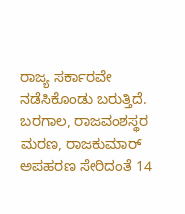ರಾಜ್ಯ ಸರ್ಕಾರವೇ ನಡೆಸಿಕೊಂಡು ಬರುತ್ತಿದೆ. ಬರಗಾಲ, ರಾಜವಂಶಸ್ಥರ ಮರಣ, ರಾಜಕುಮಾರ್ ಅಪಹರಣ ಸೇರಿದಂತೆ 14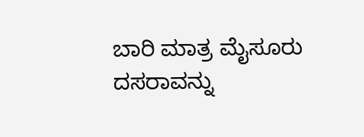ಬಾರಿ ಮಾತ್ರ ಮೈಸೂರು ದಸರಾವನ್ನು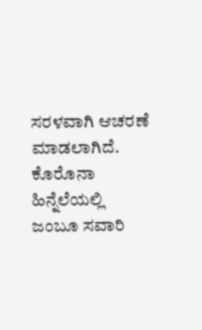ಸರಳವಾಗಿ ಆಚರಣೆ ಮಾಡಲಾಗಿದೆ.
ಕೊರೊನಾ ಹಿನ್ನೆಲೆಯಲ್ಲಿ ಜಂಬೂ ಸವಾರಿ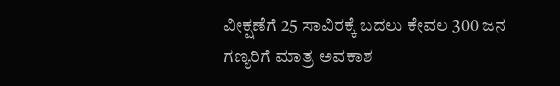ವೀಕ್ಷಣೆಗೆ 25 ಸಾವಿರಕ್ಕೆ ಬದಲು ಕೇವಲ 300 ಜನ ಗಣ್ಯರಿಗೆ ಮಾತ್ರ ಅವಕಾಶ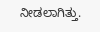ನೀಡಲಾಗಿತ್ತು.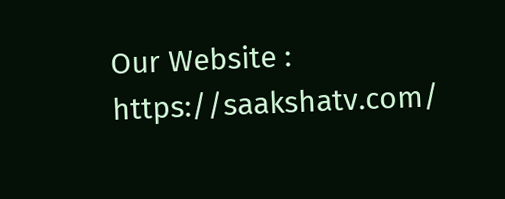Our Website : https://saakshatv.com/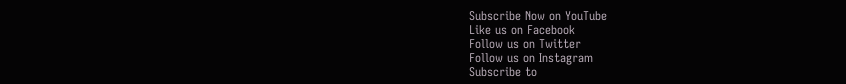Subscribe Now on YouTube
Like us on Facebook
Follow us on Twitter
Follow us on Instagram
Subscribe to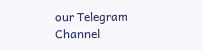our Telegram Channel